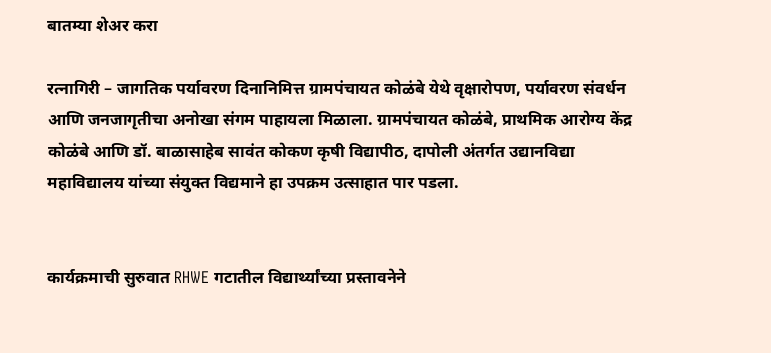बातम्या शेअर करा

रत्नागिरी – जागतिक पर्यावरण दिनानिमित्त ग्रामपंचायत कोळंबे येथे वृक्षारोपण, पर्यावरण संवर्धन आणि जनजागृतीचा अनोखा संगम पाहायला मिळाला. ग्रामपंचायत कोळंबे, प्राथमिक आरोग्य केंद्र कोळंबे आणि डॉ. बाळासाहेब सावंत कोकण कृषी विद्यापीठ, दापोली अंतर्गत उद्यानविद्या महाविद्यालय यांच्या संयुक्त विद्यमाने हा उपक्रम उत्साहात पार पडला.


कार्यक्रमाची सुरुवात RHWE गटातील विद्यार्थ्यांच्या प्रस्तावनेने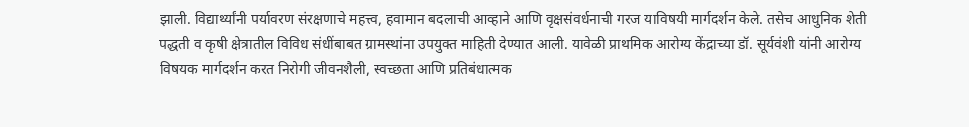झाली. विद्यार्थ्यांनी पर्यावरण संरक्षणाचे महत्त्व, हवामान बदलाची आव्हाने आणि वृक्षसंवर्धनाची गरज याविषयी मार्गदर्शन केले. तसेच आधुनिक शेती पद्धती व कृषी क्षेत्रातील विविध संधींबाबत ग्रामस्थांना उपयुक्त माहिती देण्यात आली. यावेळी प्राथमिक आरोग्य केंद्राच्या डॉ. सूर्यवंशी यांनी आरोग्य विषयक मार्गदर्शन करत निरोगी जीवनशैली, स्वच्छता आणि प्रतिबंधात्मक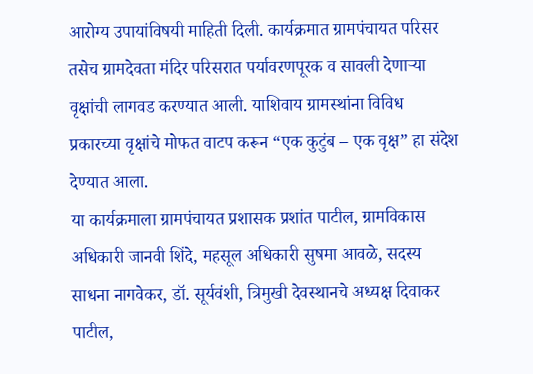आरोग्य उपायांविषयी माहिती दिली. कार्यक्रमात ग्रामपंचायत परिसर तसेच ग्रामदेवता मंदिर परिसरात पर्यावरणपूरक व सावली देणाऱ्या वृक्षांची लागवड करण्यात आली. याशिवाय ग्रामस्थांना विविध प्रकारच्या वृक्षांचे मोफत वाटप करून “एक कुटुंब – एक वृक्ष” हा संदेश देण्यात आला.
या कार्यक्रमाला ग्रामपंचायत प्रशासक प्रशांत पाटील, ग्रामविकास अधिकारी जानवी शिंदे, महसूल अधिकारी सुषमा आवळे, सदस्य साधना नागवेकर, डॉ. सूर्यवंशी, त्रिमुखी देवस्थानचे अध्यक्ष दिवाकर पाटील,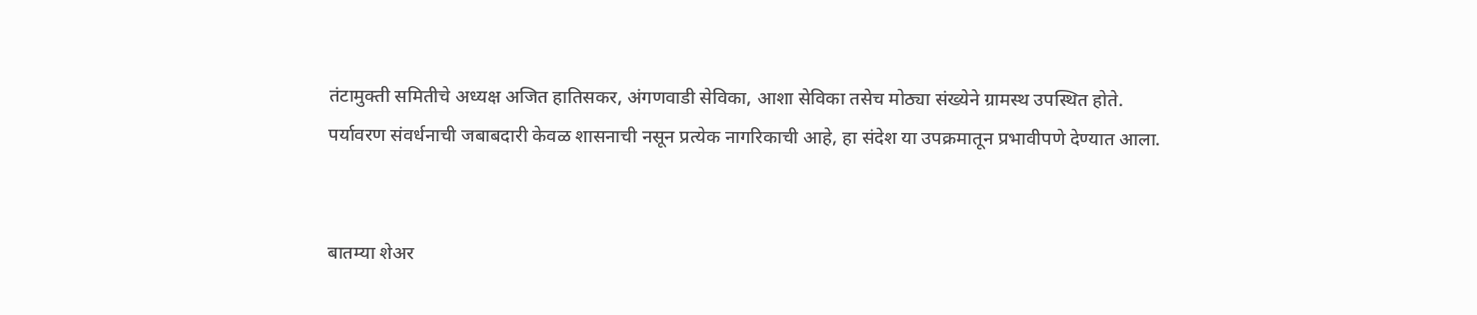तंटामुक्ती समितीचे अध्यक्ष अजित हातिसकर, अंगणवाडी सेविका, आशा सेविका तसेच मोठ्या संख्येने ग्रामस्थ उपस्थित होते.
पर्यावरण संवर्धनाची जबाबदारी केवळ शासनाची नसून प्रत्येक नागरिकाची आहे, हा संदेश या उपक्रमातून प्रभावीपणे देण्यात आला.


बातम्या शेअर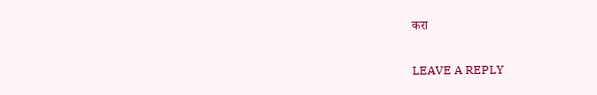करा

LEAVE A REPLY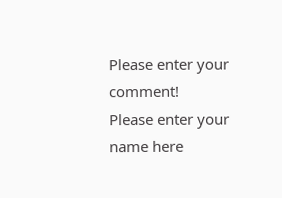Please enter your comment!
Please enter your name here